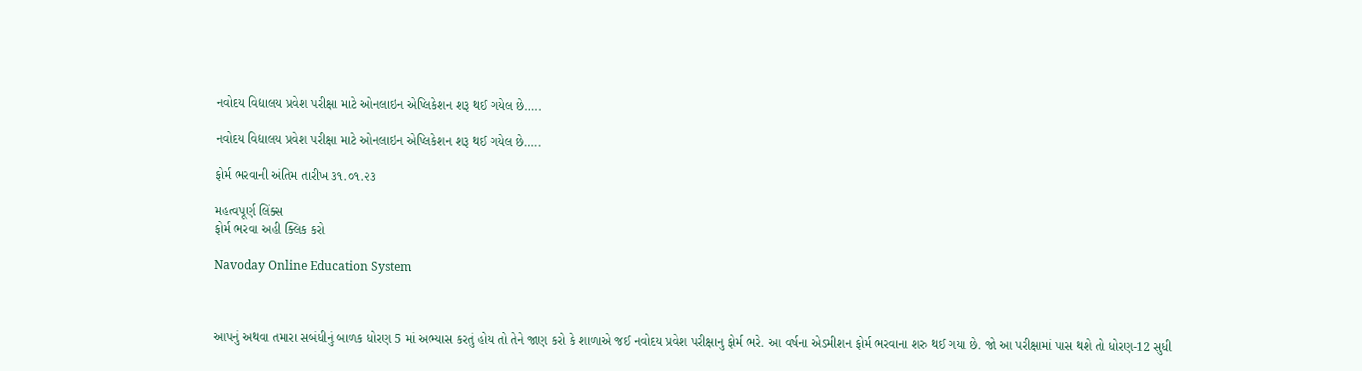નવોદય વિદ્યાલય પ્રવેશ પરીક્ષા માટે ઓનલાઇન એપ્લિકેશન શરૂ થઈ ગયેલ છે…..

નવોદય વિદ્યાલય પ્રવેશ પરીક્ષા માટે ઓનલાઇન એપ્લિકેશન શરૂ થઈ ગયેલ છે…..

ફોર્મ ભરવાની અંતિમ તારીખ ૩૧.૦૧.૨૩

મહત્વપૂર્ણ લિંક્સ
ફોર્મ ભરવા અહી ક્લિક કરો

Navoday Online Education System



આપનું અથવા તમારા સબંધીનું બાળક ધોરણ 5 માં અભ્યાસ કરતું હોય તો તેને જાણ કરો કે શાળાએ જઈ નવોદય પ્રવેશ પરીક્ષાનુ ફોર્મ ભરે. આ વર્ષના એડમીશન ફોર્મ ભરવાના શરુ થઈ ગયા છે. જો આ પરીક્ષામાં પાસ થશે તો ધોરણ-12 સુધી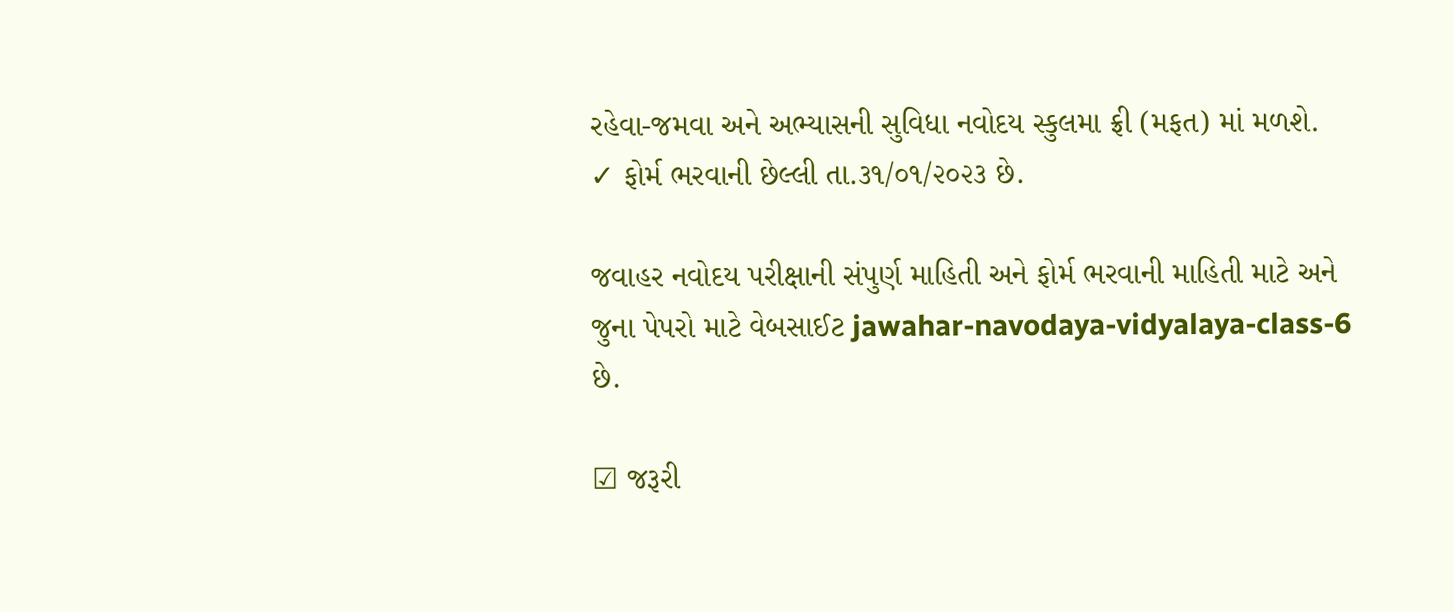રહેવા-જમવા અને અભ્યાસની સુવિધા નવોદય સ્કુલમા ફ્રી (મફત) માં મળશે.
✓ ફોર્મ ભરવાની છેલ્લી તા.૩૧/૦૧/૨૦૨૩ છે.

જવાહર નવોદય પરીક્ષાની સંપુર્ણ માહિતી અને ફોર્મ ભરવાની માહિતી માટે અને જુના પેપરો માટે વેબસાઈટ jawahar-navodaya-vidyalaya-class-6 છે.

☑ જરૂરી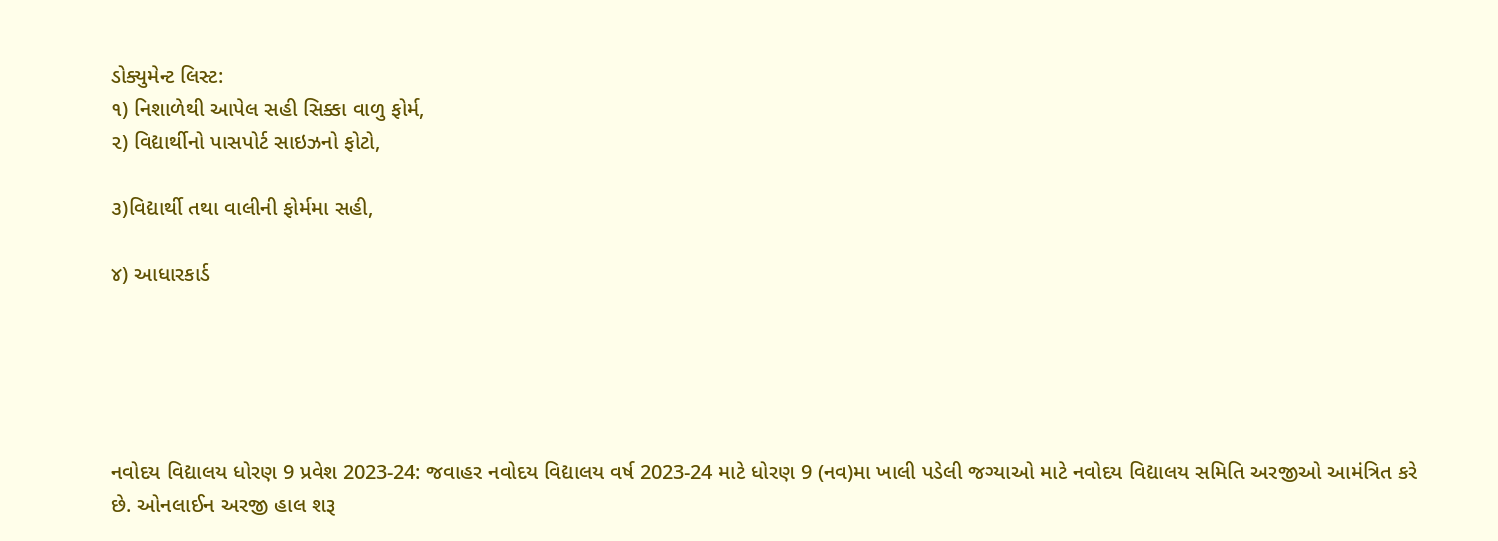ડોક્યુમેન્ટ લિસ્ટ:
૧) નિશાળેથી આપેલ સહી સિક્કા વાળુ ફોર્મ,
૨) વિદ્યાર્થીનો પાસપોર્ટ સાઇઝનો ફોટો,

૩)વિદ્યાર્થી તથા વાલીની ફોર્મમા સહી,

૪) આધારકાર્ડ





નવોદય વિદ્યાલય ધોરણ 9 પ્રવેશ 2023-24: જવાહર નવોદય વિદ્યાલય વર્ષ 2023-24 માટે ધોરણ 9 (નવ)મા ખાલી પડેલી જગ્યાઓ માટે નવોદય વિદ્યાલય સમિતિ અરજીઓ આમંત્રિત કરે છે. ઓનલાઈન અરજી હાલ શરૂ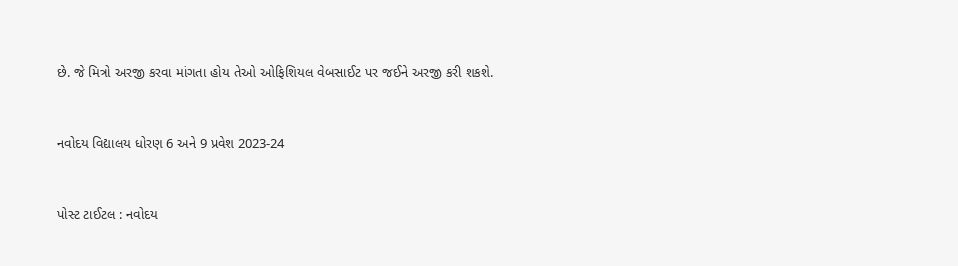છે. જે મિત્રો અરજી કરવા માંગતા હોય તેઓ ઓફિશિયલ વેબસાઈટ પર જઈને અરજી કરી શકશે.


નવોદય વિદ્યાલય ધોરણ 6 અને 9 પ્રવેશ 2023-24


પોસ્ટ ટાઈટલ : નવોદય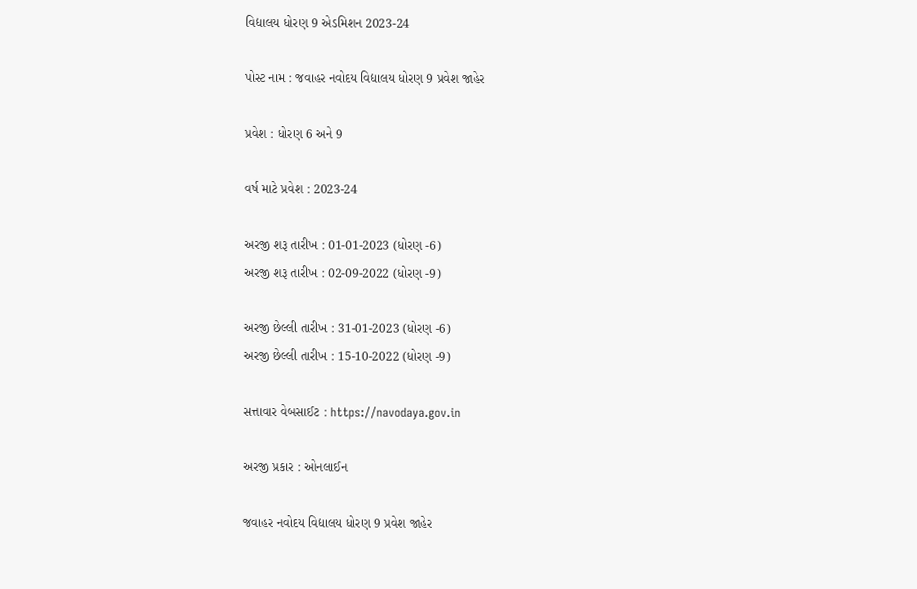વિદ્યાલય ધોરણ 9 એડમિશન 2023-24

પોસ્ટ નામ : જવાહર નવોદય વિદ્યાલય ધોરણ 9 પ્રવેશ જાહેર

પ્રવેશ : ધોરણ 6 અને 9

વર્ષ માટે પ્રવેશ : 2023-24

અરજી શરૂ તારીખ : 01-01-2023 (ધોરણ -6)
અરજી શરૂ તારીખ : 02-09-2022 (ધોરણ -9)

અરજી છેલ્લી તારીખ : 31-01-2023 (ધોરણ -6)
અરજી છેલ્લી તારીખ : 15-10-2022 (ધોરણ -9)

સત્તાવાર વેબસાઈટ : https://navodaya.gov.in

અરજી પ્રકાર : ઓનલાઈન

જવાહર નવોદય વિદ્યાલય ધોરણ 9 પ્રવેશ જાહેર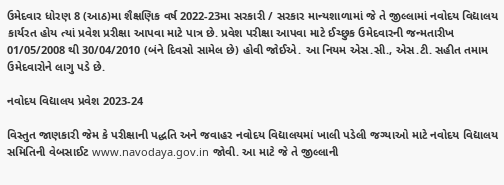ઉમેદવાર ધોરણ 8 (આઠ)મા શૈક્ષણિક વર્ષ 2022-23મા સરકારી / સરકાર માન્યશાળામાં જે તે જીલ્લામાં નવોદય વિદ્યાલય કાર્યરત હોય ત્યાં પ્રવેશ પ્રરીક્ષા આપવા માટે પાત્ર છે. પ્રવેશ પરીક્ષા આપવા માટે ઈચ્છુક ઉમેદવારની જન્મતારીખ 01/05/2008 થી 30/04/2010 (બંને દિવસો સામેલ છે) હોવી જોઈએ. આ નિયમ એસ.સી., એસ.ટી. સહીત તમામ ઉમેદવારોને લાગુ પડે છે.

નવોદય વિદ્યાલય પ્રવેશ 2023-24

વિસ્તુત જાણકારી જેમ કે પરીક્ષાની પદ્ધતિ અને જવાહર નવોદય વિદ્યાલયમાં ખાલી પડેલી જગ્યાઓ માટે નવોદય વિદ્યાલય સમિતિની વેબસાઈટ www.navodaya.gov.in જોવી. આ માટે જે તે જીલ્લાની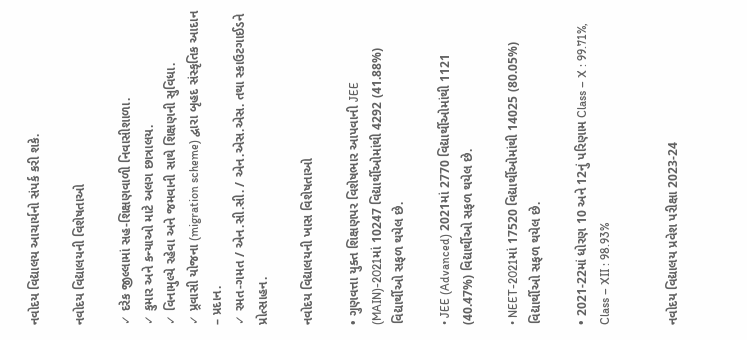નવોદય વિદ્યાલય આચાર્યનો સંપર્ક કરી શકે.

નવોદય વિદ્યાલયની વિશેષતાઓ

✓ દરેક જીલ્લામાં સહ-શિક્ષણવાળી નિવાસીશાળા.
✓ કુમાર અને કન્યાઓ માટે અલગ છાત્રાલય.
✓ વિનામુલ્યે રહેવા અને જમવાની સાથે શિક્ષણની સુવિધા.
✓ પ્ર્રવાસી યોજના (migration scheme) દ્વારા બૃહદ સંસ્કૃતિક આદાન – પ્રદાન.
✓ રમત-ગમત / એન.સી.સી. / એન.એસ.એસ. તથા સ્કાઉટગાઈડને પ્રોત્સાહન.

નવોદય વિદ્યાલયની ખાસ વિશેષતાઓ

• ગુણવત્તા યુક્ત શિક્ષણપર વિશેષભાર આપવાની JEE (MAIN)-2021માં 10247 વિદ્યાર્થીઓમાંથી 4292 (41.88%) વિદ્યાર્થીઓ સફળ થયેલ છે.

• JEE (Advanced) 2021માં 2770 વિદ્યાર્થીઓમાંથી 1121 (40.47%) વિદ્યાર્થીઓ સફળ થયેલ છે.

• NEET-2021માં 17520 વિદ્યાર્થીઓમાંથી 14025 (80.05%) વિદ્યાર્થીઓ સફળ થયેલ છે.

• 2021-22માં ધોરણ 10 અને 12નું પરિણામ Class – X : 99.71%, Class – XII : 98.93%


નવોદય વિદ્યાલય પ્રવેશ પરીક્ષા 2023-24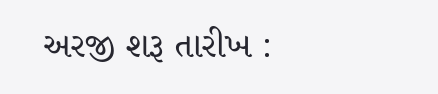અરજી શરૂ તારીખ :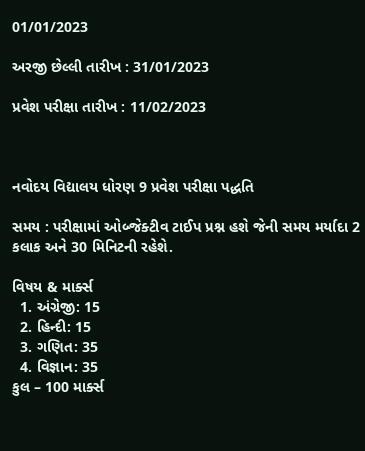01/01/2023

અરજી છેલ્લી તારીખ : 31/01/2023

પ્રવેશ પરીક્ષા તારીખ : 11/02/2023



નવોદય વિદ્યાલય ધોરણ 9 પ્રવેશ પરીક્ષા પદ્ધતિ

સમય : પરીક્ષામાં ઓબ્જેક્ટીવ ટાઈપ પ્રશ્ન હશે જેની સમય મર્યાદા 2 કલાક અને 30 મિનિટની રહેશે.

વિષય & માર્ક્સ
  1. અંગ્રેજી: 15
  2. હિન્દી: 15
  3. ગણિત: 35
  4. વિજ્ઞાન: 35
કુલ – 100 માર્ક્સ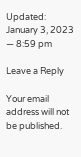Updated: January 3, 2023 — 8:59 pm

Leave a Reply

Your email address will not be published.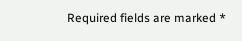Required fields are marked *